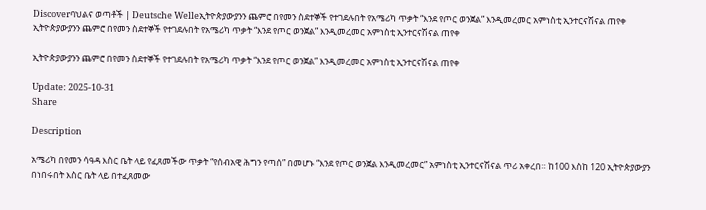Discoverባህልና ወጣቶች | Deutsche Welleኢትዮጵያውያንን ጨምሮ በየመን ስደተኞች የተገደሉበት የአሜሪካ ጥቃት “እንደ የጦር ወንጀል” እንዲመረመር አምነስቲ ኢንተርናሽናል ጠየቀ
ኢትዮጵያውያንን ጨምሮ በየመን ስደተኞች የተገደሉበት የአሜሪካ ጥቃት “እንደ የጦር ወንጀል” እንዲመረመር አምነስቲ ኢንተርናሽናል ጠየቀ

ኢትዮጵያውያንን ጨምሮ በየመን ስደተኞች የተገደሉበት የአሜሪካ ጥቃት “እንደ የጦር ወንጀል” እንዲመረመር አምነስቲ ኢንተርናሽናል ጠየቀ

Update: 2025-10-31
Share

Description

አሜሪካ በየመን ሳዓዳ እስር ቤት ላይ የፈጸመችው ጥቃት “የሰብአዊ ሕግን የጣሰ” በመሆኑ “እንደ የጦር ወንጀል እንዲመረመር” አምነስቲ ኢንተርናሽናል ጥሪ አቀረበ። ከ100 እስከ 120 ኢትዮጵያውያን በነበሩበት እስር ቤት ላይ በተፈጸመው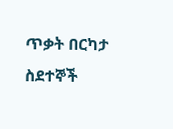ጥቃት በርካታ ስደተኞች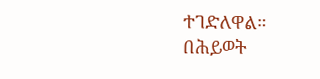ተገድለዋል። በሕይወት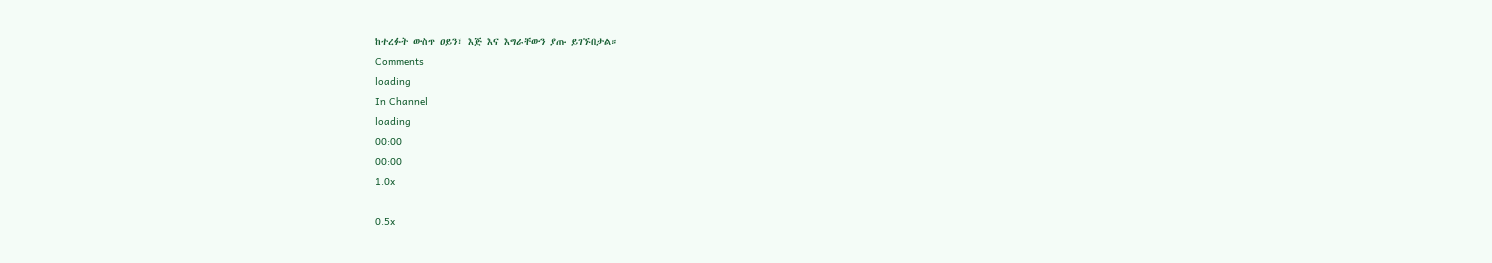ከተረፉት ውስጥ ዐይን፣ እጅ እና እግራቸውን ያጡ ይገኙበታል።
Comments
loading
In Channel
loading
00:00
00:00
1.0x

0.5x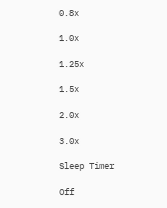0.8x

1.0x

1.25x

1.5x

2.0x

3.0x

Sleep Timer

Off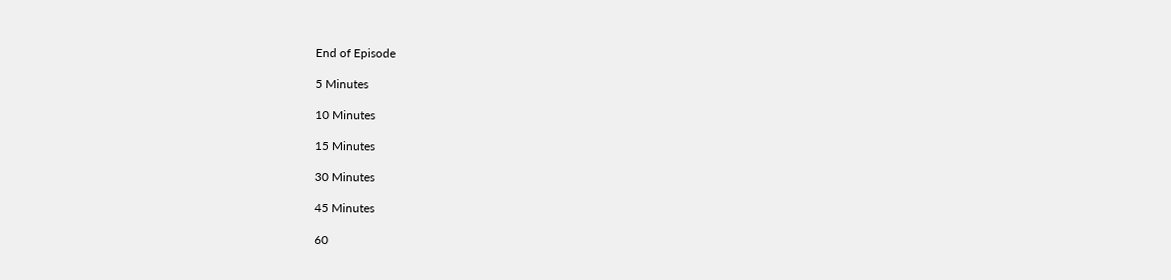End of Episode

5 Minutes

10 Minutes

15 Minutes

30 Minutes

45 Minutes

60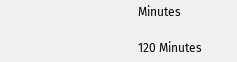Minutes

120 Minutes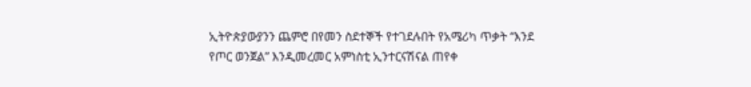ኢትዮጵያውያንን ጨምሮ በየመን ስደተኞች የተገደሉበት የአሜሪካ ጥቃት “እንደ የጦር ወንጀል” እንዲመረመር አምነስቲ ኢንተርናሽናል ጠየቀ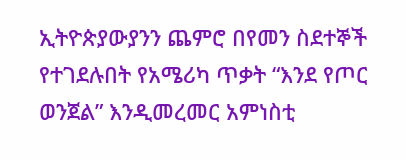ኢትዮጵያውያንን ጨምሮ በየመን ስደተኞች የተገደሉበት የአሜሪካ ጥቃት “እንደ የጦር ወንጀል” እንዲመረመር አምነስቲ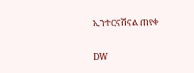ኢንተርናሽናል ጠየቀ

DW